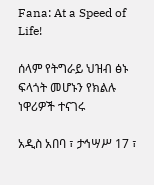Fana: At a Speed of Life!

ሰላም የትግራይ ህዝብ ፅኑ ፍላጎት መሆኑን የክልሉ ነዋሪዎች ተናገሩ

አዲስ አበባ ፣ ታኅሣሥ 17 ፣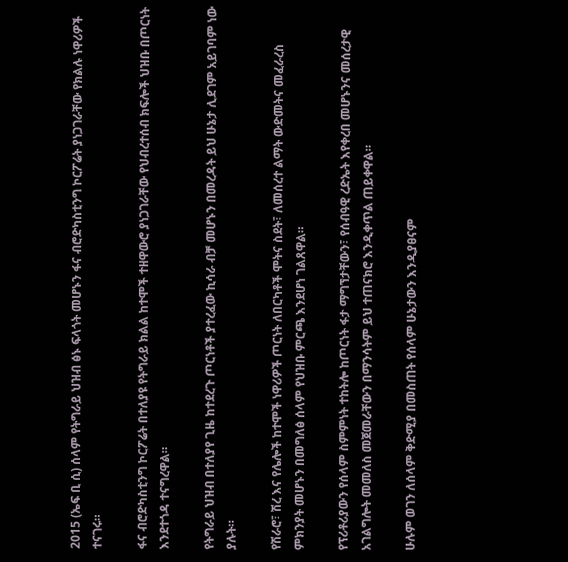2015 (ኤፍ ቢ ሲ) ሰላም የትግራይ ህዝብ ፅኑ ፍላጎት መሆኑን ፋና ብሮድካስቲንግ ኮርፖሬት ያነጋገራቸው የክልሉ ነዋሪዎች ተናገሩ።

ፋና ብሮድካስቲንግ ኮርፖሬት በተለያዩ የትግራይ ክልል ከተሞች ተዘዋውሮ ያነጋገራቸው የህብረተሰብ ክፍሎች ህዝቡ በጦርነት እንደተጎዳ ተናግረዋል።

የትግራይ ህዝብ በተለያየ ጊዜ ከተደረጉ ጦርነቶች ያተረፈው ኪሳራ ብቻ መሆኑን በመረዳት ይህ ሁኔታ ሊደገም አይገባም ነው ያሉት።

የሽራሮ፣ ሽረ እና የሌሎች ከተሞች ነዋሪዎች ጦርነት ለበርካቶች ሞትና ስደት፣ ለመሰረተ ልማት ውድመትና መፈራረስ ምክንያት መሆኑን በመግለፅ ሰላም የህዝቡ ምርጫ እንደሆነ ገልጸዋል።

የፕሪቶሪያውን የሰላም ስምምነት ተከትሎ ከጦርነት ፋታ ማግኘታቸውን፣ የሰብዓዊ ረድኤት እየቀረበ መሆኑንና መሰረታዊ አገልግሎት መመለስ መጀመራቸውን በማንሳትም ይህ ተጠናክሮ እንዲቀጥል ጠይቀዋል።

ሁሉም ወገን ለሰላም ቅድሚያ በመስጠት የሰላም ሁኔታውን እንዲያፀናም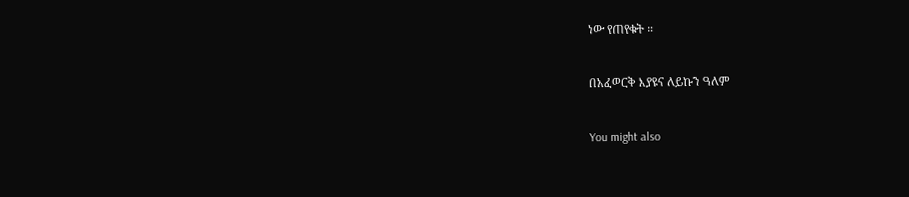ነው የጠየቁት ።

በአፈወርቅ እያዩና ለይኩን ዓለም

You might also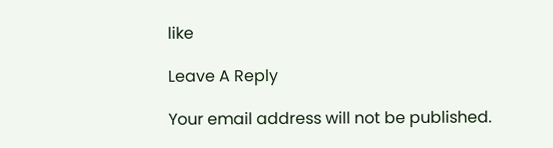like

Leave A Reply

Your email address will not be published.